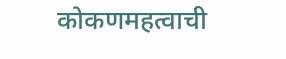कोकणमहत्वाची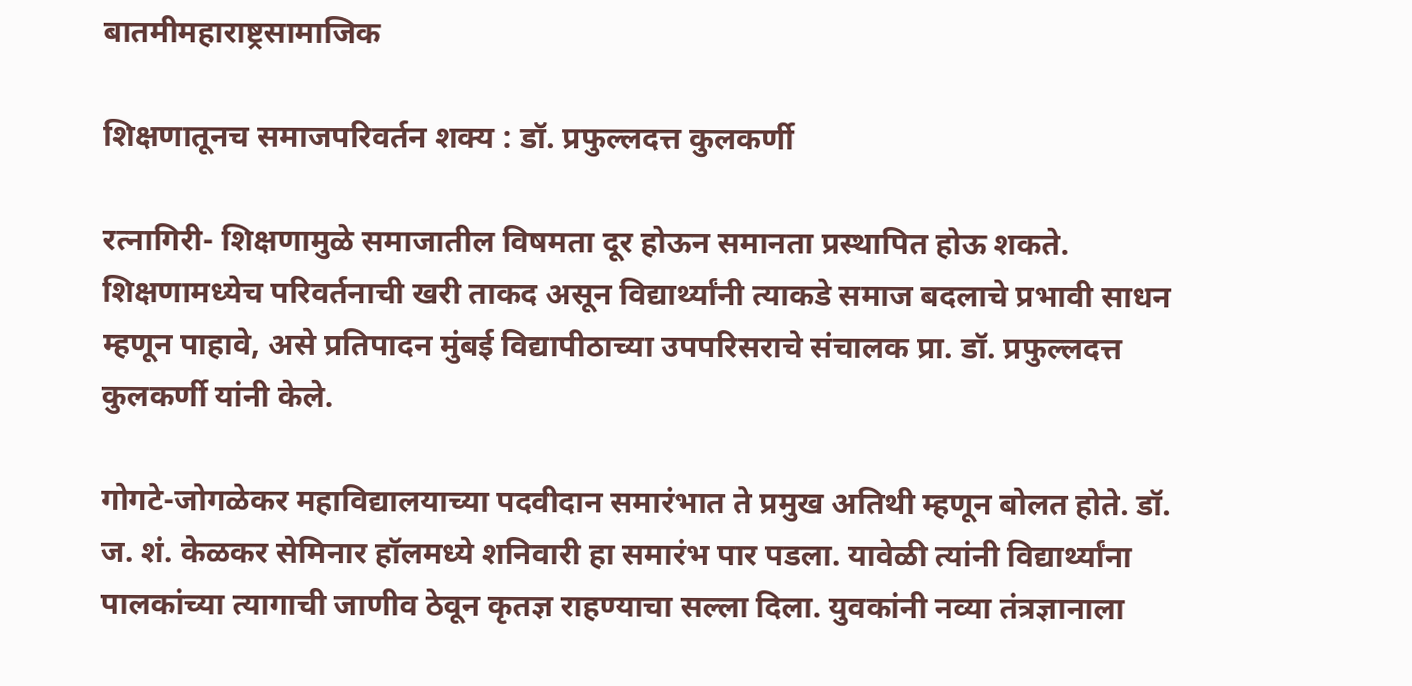बातमीमहाराष्ट्रसामाजिक

शिक्षणातूनच समाजपरिवर्तन शक्य : डॉ. प्रफुल्लदत्त कुलकर्णी

रत्नागिरी- शिक्षणामुळे समाजातील विषमता दूर होऊन समानता प्रस्थापित होऊ शकते. शिक्षणामध्येच परिवर्तनाची खरी ताकद असून विद्यार्थ्यांनी त्याकडे समाज बदलाचे प्रभावी साधन म्हणून पाहावे, असे प्रतिपादन मुंबई विद्यापीठाच्या उपपरिसराचे संचालक प्रा. डॉ. प्रफुल्लदत्त कुलकर्णी यांनी केले.

गोगटे-जोगळेकर महाविद्यालयाच्या पदवीदान समारंभात ते प्रमुख अतिथी म्हणून बोलत होते. डॉ. ज. शं. केळकर सेमिनार हॉलमध्ये शनिवारी हा समारंभ पार पडला. यावेळी त्यांनी विद्यार्थ्यांना पालकांच्या त्यागाची जाणीव ठेवून कृतज्ञ राहण्याचा सल्ला दिला. युवकांनी नव्या तंत्रज्ञानाला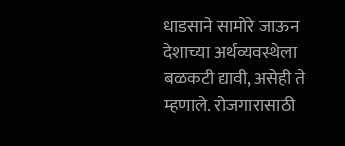धाडसाने सामोरे जाऊन देशाच्या अर्थव्यवस्थेला बळकटी द्यावी, असेही ते म्हणाले. रोजगारासाठी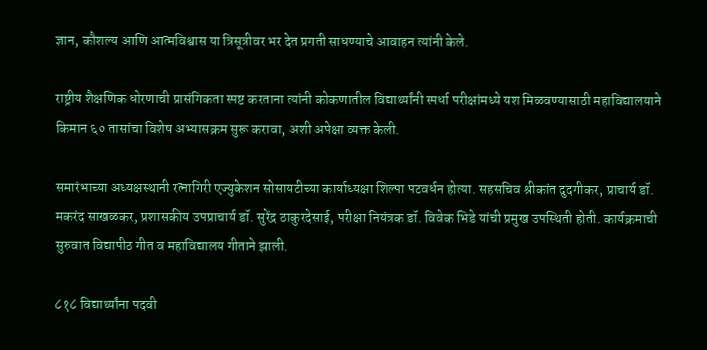ज्ञान, कौशल्य आणि आत्मविश्वास या त्रिसूत्रीवर भर देत प्रगती साधण्याचे आवाहन त्यांनी केले.

राष्ट्रीय शैक्षणिक धोरणाची प्रासंगिकता स्पष्ट करताना त्यांनी कोकणातील विद्यार्थ्यांनी स्पर्धा परीक्षांमध्ये यश मिळवण्यासाठी महाविद्यालयाने किमान ६० तासांचा विशेष अभ्यासक्रम सुरू करावा, अशी अपेक्षा व्यक्त केली.

समारंभाच्या अध्यक्षस्थानी रत्नागिरी एज्युकेशन सोसायटीच्या कार्याध्यक्षा शिल्पा पटवर्धन होत्या. सहसचिव श्रीकांत दुदगीकर, प्राचार्य डॉ. मकरंद साखळकर, प्रशासकीय उपप्राचार्य डॉ. सुरेंद्र ठाकुरदेसाई, परीक्षा नियंत्रक डॉ. विवेक भिडे यांची प्रमुख उपस्थिती होती. कार्यक्रमाची सुरुवात विद्यापीठ गीत व महाविद्यालय गीताने झाली.

८१८ विद्यार्थ्यांना पदवी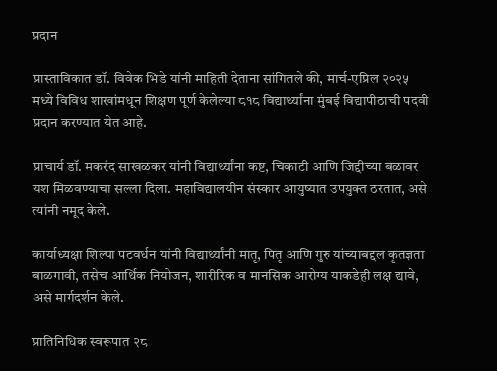प्रदान

प्रास्ताविकात डॉ. विवेक भिडे यांनी माहिती देताना सांगितले की, मार्च-एप्रिल २०२५ मध्ये विविध शाखांमधून शिक्षण पूर्ण केलेल्या ८१८ विद्यार्थ्यांना मुंबई विद्यापीठाची पदवी प्रदान करण्यात येत आहे.

प्राचार्य डॉ. मकरंद साखळकर यांनी विद्यार्थ्यांना कष्ट, चिकाटी आणि जिद्दीच्या बळावर यश मिळवण्याचा सल्ला दिला. महाविद्यालयीन संस्कार आयुष्यात उपयुक्त ठरतात, असे त्यांनी नमूद केले.

कार्याध्यक्षा शिल्पा पटवर्धन यांनी विद्यार्थ्यांनी मातृ, पितृ आणि गुरु यांच्याबद्दल कृतज्ञता बाळगावी, तसेच आर्थिक नियोजन, शारीरिक व मानसिक आरोग्य याकडेही लक्ष द्यावे, असे मार्गदर्शन केले.

प्रातिनिधिक स्वरूपात २८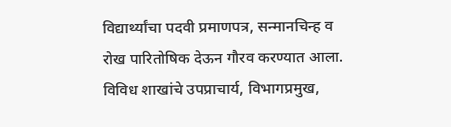विद्यार्थ्यांचा पदवी प्रमाणपत्र, सन्मानचिन्ह व रोख पारितोषिक देऊन गौरव करण्यात आला. विविध शाखांचे उपप्राचार्य, विभागप्रमुख,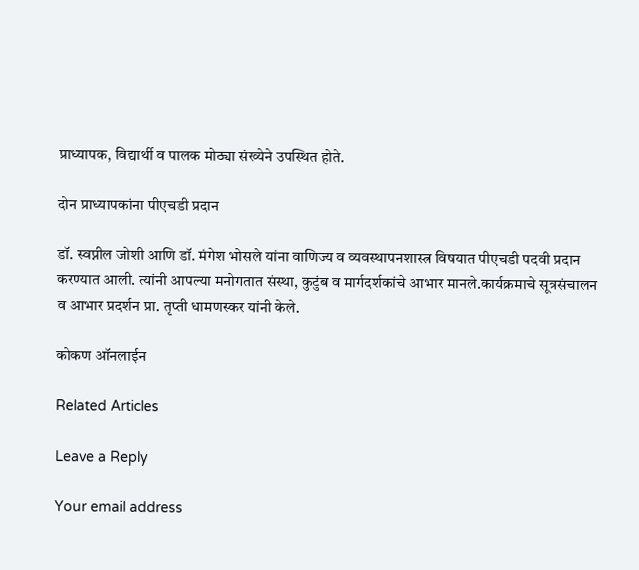प्राध्यापक, विद्यार्थी व पालक मोठ्या संख्येने उपस्थित होते.

दोन प्राध्यापकांना पीएचडी प्रदान

डॉ. स्वप्नील जोशी आणि डॉ. मंगेश भोसले यांना वाणिज्य व व्यवस्थापनशास्त्र विषयात पीएचडी पदवी प्रदान करण्यात आली. त्यांनी आपल्या मनोगतात संस्था, कुटुंब व मार्गदर्शकांचे आभार मानले.कार्यक्रमाचे सूत्रसंचालन व आभार प्रदर्शन प्रा. तृप्ती धामणस्कर यांनी केले.

कोकण ऑनलाईन

Related Articles

Leave a Reply

Your email address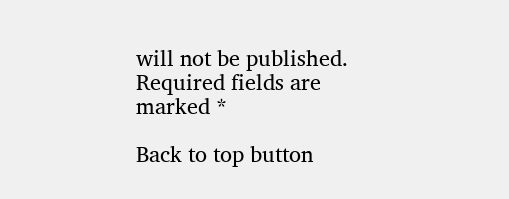will not be published. Required fields are marked *

Back to top button